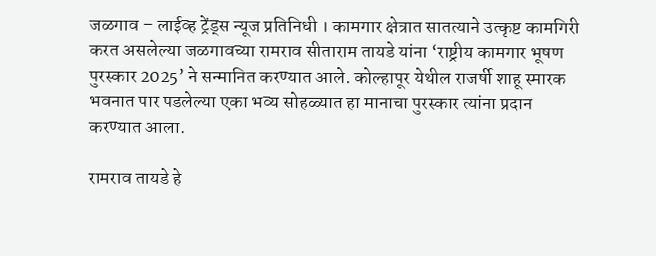जळगाव – लाईव्ह ट्रेंड्स न्यूज प्रतिनिधी । कामगार क्षेत्रात सातत्याने उत्कृष्ट कामगिरी करत असलेल्या जळगावच्या रामराव सीताराम तायडे यांना ‘राष्ट्रीय कामगार भूषण पुरस्कार 2025’ ने सन्मानित करण्यात आले. कोल्हापूर येथील राजर्षी शाहू स्मारक भवनात पार पडलेल्या एका भव्य सोहळ्यात हा मानाचा पुरस्कार त्यांना प्रदान करण्यात आला.

रामराव तायडे हे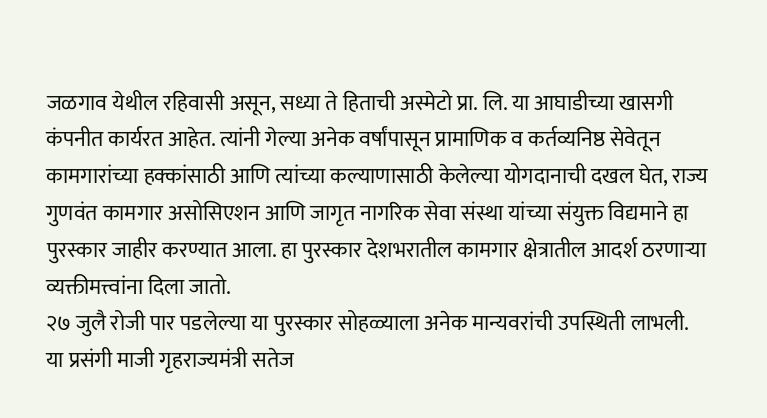जळगाव येथील रहिवासी असून, सध्या ते हिताची अस्मेटो प्रा. लि. या आघाडीच्या खासगी कंपनीत कार्यरत आहेत. त्यांनी गेल्या अनेक वर्षांपासून प्रामाणिक व कर्तव्यनिष्ठ सेवेतून कामगारांच्या हक्कांसाठी आणि त्यांच्या कल्याणासाठी केलेल्या योगदानाची दखल घेत, राज्य गुणवंत कामगार असोसिएशन आणि जागृत नागरिक सेवा संस्था यांच्या संयुक्त विद्यमाने हा पुरस्कार जाहीर करण्यात आला. हा पुरस्कार देशभरातील कामगार क्षेत्रातील आदर्श ठरणाऱ्या व्यक्तीमत्त्वांना दिला जातो.
२७ जुलै रोजी पार पडलेल्या या पुरस्कार सोहळ्याला अनेक मान्यवरांची उपस्थिती लाभली. या प्रसंगी माजी गृहराज्यमंत्री सतेज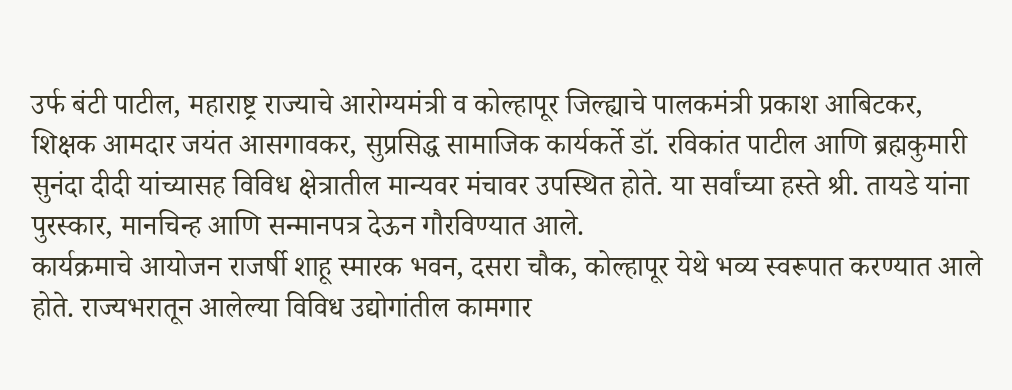उर्फ बंटी पाटील, महाराष्ट्र राज्याचे आरोग्यमंत्री व कोल्हापूर जिल्ह्याचे पालकमंत्री प्रकाश आबिटकर, शिक्षक आमदार जयंत आसगावकर, सुप्रसिद्ध सामाजिक कार्यकर्ते डॉ. रविकांत पाटील आणि ब्रह्मकुमारी सुनंदा दीदी यांच्यासह विविध क्षेत्रातील मान्यवर मंचावर उपस्थित होते. या सर्वांच्या हस्ते श्री. तायडे यांना पुरस्कार, मानचिन्ह आणि सन्मानपत्र देऊन गौरविण्यात आले.
कार्यक्रमाचे आयोजन राजर्षी शाहू स्मारक भवन, दसरा चौक, कोल्हापूर येथे भव्य स्वरूपात करण्यात आले होते. राज्यभरातून आलेल्या विविध उद्योगांतील कामगार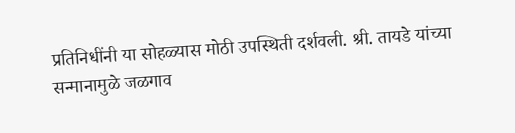प्रतिनिधींनी या सोहळ्यास मोठी उपस्थिती दर्शवली. श्री. तायडे यांच्या सन्मानामुळे जळगाव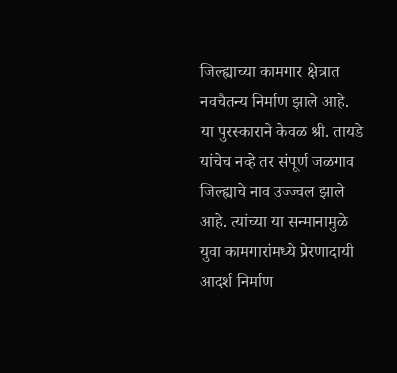जिल्ह्याच्या कामगार क्षेत्रात नवचैतन्य निर्माण झाले आहे.
या पुरस्काराने केवळ श्री. तायडे यांचेच नव्हे तर संपूर्ण जळगाव जिल्ह्याचे नाव उज्ज्वल झाले आहे. त्यांच्या या सन्मानामुळे युवा कामगारांमध्ये प्रेरणादायी आदर्श निर्माण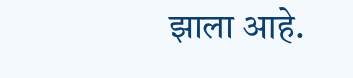झाला आहे.